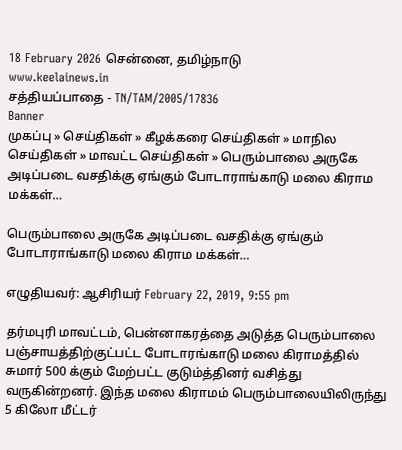18 February 2026 சென்னை, தமிழ்நாடு
www.keelainews.in
சத்தியப்பாதை - TN/TAM/2005/17836
Banner
முகப்பு » செய்திகள் » கீழக்கரை செய்திகள் » மாநில செய்திகள் » மாவட்ட செய்திகள் » பெரும்பாலை அருகே அடிப்படை வசதிக்கு ஏங்கும் போடாராங்காடு மலை கிராம மக்கள்…

பெரும்பாலை அருகே அடிப்படை வசதிக்கு ஏங்கும் போடாராங்காடு மலை கிராம மக்கள்…

எழுதியவர்: ஆசிரியர் February 22, 2019, 9:55 pm

தர்மபுரி மாவட்டம், பென்னாகரத்தை அடுத்த பெரும்பாலை பஞ்சாயத்திற்குட்பட்ட போடாரங்காடு மலை கிராமத்தில் சுமார் 500 க்கும் மேற்பட்ட குடும்த்தினர் வசித்து வருகின்றனர். இந்த மலை கிராமம் பெரும்பாலையிலிருந்து 5 கிலோ மீட்டர்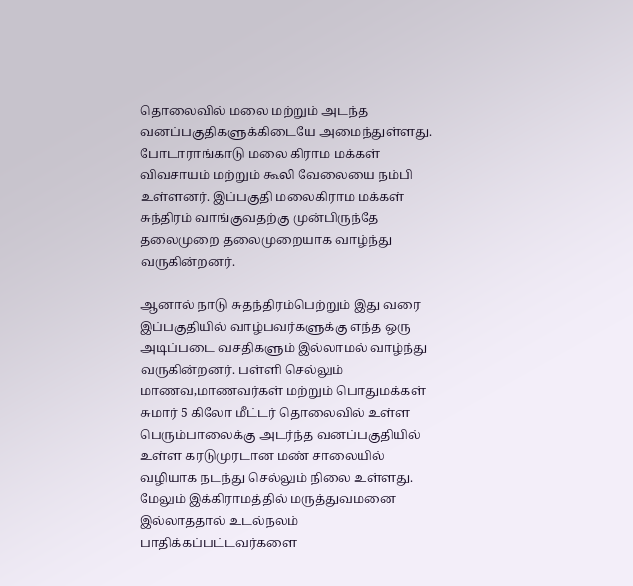தொலைவில் மலை மற்றும் அடந்த வனப்பகுதிகளுக்கிடையே அமைந்துள்ளது. போடாராங்காடு மலை கிராம மக்கள் விவசாயம் மற்றும் கூலி வேலையை நம்பி உள்ளனர். இப்பகுதி மலைகிராம மக்கள் சுந்திரம் வாங்குவதற்கு முன்பிருந்தே தலைமுறை தலைமுறையாக வாழ்ந்து வருகின்றனர்.

ஆனால் நாடு சுதந்திரம்பெற்றும் இது வரை இப்பகுதியில் வாழ்பவர்களுக்கு எந்த ஒரு அடிப்படை வசதிகளும் இல்லாமல் வாழ்ந்து வருகின்றனர். பள்ளி செல்லும் மாணவ,மாணவர்கள் மற்றும் பொதுமக்கள் சுமார் 5 கிலோ மீட்டர் தொலைவில் உள்ள பெரும்பாலைக்கு அடர்ந்த வனப்பகுதியில் உள்ள கரடுமுரடான மண் சாலையில் வழியாக நடந்து செல்லும் நிலை உள்ளது. மேலும் இக்கிராமத்தில் மருத்துவமனை இல்லாததால் உடல்நலம் பாதிக்கப்பட்டவர்களை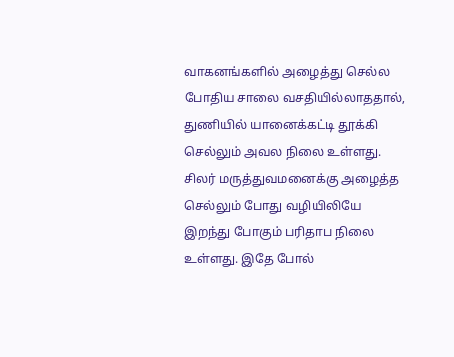வாகனங்களில் அழைத்து செல்ல போதிய சாலை வசதியில்லாததால், துணியில் யானைக்கட்டி தூக்கி செல்லும் அவல நிலை உள்ளது. சிலர் மருத்துவமனைக்கு அழைத்த செல்லும் போது வழியிலியே இறந்து போகும் பரிதாப நிலை உள்ளது. இதே போல்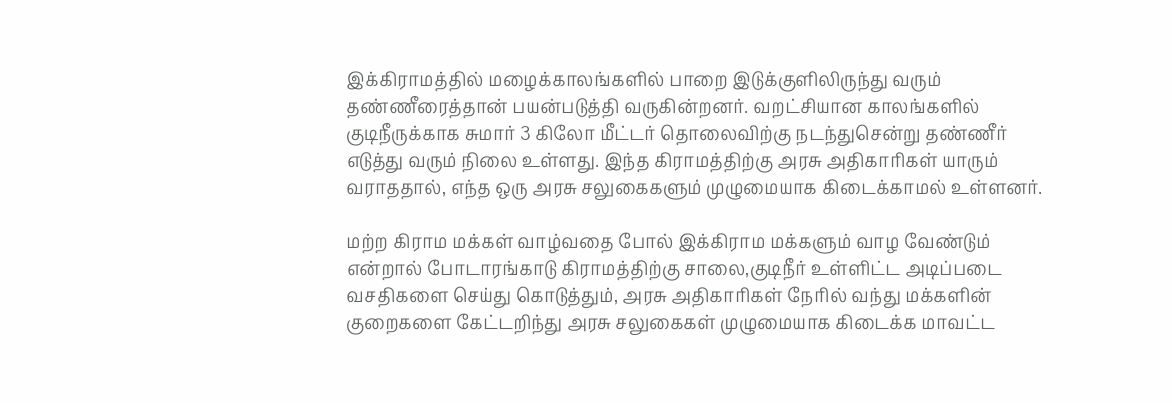இக்கிராமத்தில் மழைக்காலங்களில் பாறை இடுக்குளிலிருந்து வரும் தண்ணீரைத்தான் பயன்படுத்தி வருகின்றனர். வறட்சியான காலங்களில் குடிநீருக்காக சுமார் 3 கிலோ மீட்டர் தொலைவிற்கு நடந்துசென்று தண்ணீர் எடுத்து வரும் நிலை உள்ளது. இந்த கிராமத்திற்கு அரசு அதிகாரிகள் யாரும் வராததால், எந்த ஒரு அரசு சலுகைகளும் முழுமையாக கிடைக்காமல் உள்ளனர்.

மற்ற கிராம மக்கள் வாழ்வதை போல் இக்கிராம மக்களும் வாழ வேண்டும் என்றால் போடாரங்காடு கிராமத்திற்கு சாலை,குடிநீர் உள்ளிட்ட அடிப்படை வசதிகளை செய்து கொடுத்தும், அரசு அதிகாரிகள் நேரில் வந்து மக்களின் குறைகளை கேட்டறிந்து அரசு சலுகைகள் முழுமையாக கிடைக்க மாவட்ட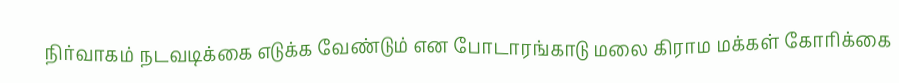நிர்வாகம் நடவடிக்கை எடுக்க வேண்டும் என போடாரங்காடு மலை கிராம மக்கள் கோரிக்கை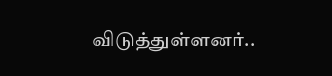விடுத்துள்ளனர்..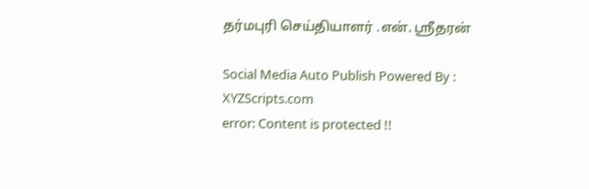தர்மபுரி செய்தியாளர் .என். ஸ்ரீதரன்

Social Media Auto Publish Powered By : XYZScripts.com
error: Content is protected !!